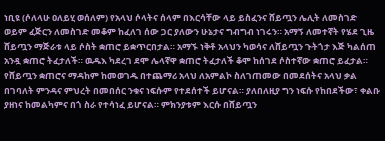ነቢዩ (ሶለላሁ ዐለይሂ ወሰለም) የአላህ ሶላትና ሰላም በእርሳቸው ላይ ይስፈንና ሸይጧን ሌሊት ለመስገድ ወይም ፈጅርን ለመስገድ መቆም ከፈለገ ሰው ጋር ያለውን ሁኔታና ግብግብ ነገሩን። አማኝ ለመተኛት የሄደ ጊዜ ሸይጧን ማጅራቱ ላይ ሶስት ቋጠሮ ይቋጥርበታል። አማኙ ነቅቶ አላህን ካወሳና ለሸይጧን ጉትጎታ እጅ ካልሰጠ አንዷ ቋጠሮ ትፈታለች። ዉዱእ ካደረገ ደሞ ሌላኛዋ ቋጠሮ ትፈታለች ቆሞ ከሰገደ ሶስተኛው ቋጠሮ ይፈታል። የሸይጧን ቋጠሮና ማዳከም ከመወገዱ በተጨማሪ አላህ ለአምልኮ ስለገጠመው በመደሰትና አላህ ቃል በገባለት ምንዳና ምህረት በመበሰር ንቁና ነፍሱም የተደሰተች ይሆናል። ያለበለዚያ ግን ነፍሱ የከበደችው፣ ቀልቡ ያዘነና ከመልካምና በጎ ስራ የተሳነፈ ይሆናል። ምክንያቱም እርሱ በሸይጧን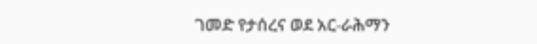ገመድ የታሰረና ወደ አር‐ራሕማን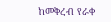ከመቅረብ የራቀ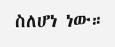ስለሆነ ነው።